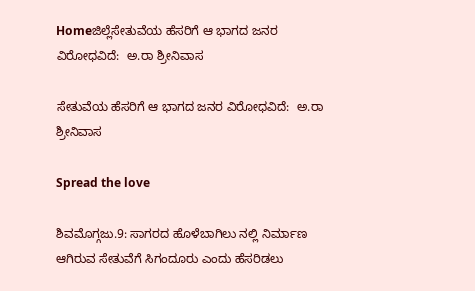Homeಜಿಲ್ಲೆಸೇತುವೆಯ ಹೆಸರಿಗೆ ಆ ಭಾಗದ ಜನರ ವಿರೋಧವಿದೆ:  ಅ.ರಾ ಶ್ರೀನಿವಾಸ

ಸೇತುವೆಯ ಹೆಸರಿಗೆ ಆ ಭಾಗದ ಜನರ ವಿರೋಧವಿದೆ:  ಅ.ರಾ ಶ್ರೀನಿವಾಸ

Spread the love

ಶಿವಮೊಗ್ಗಜು.9: ಸಾಗರದ ಹೊಳೆಬಾಗಿಲು ನಲ್ಲಿ ನಿರ್ಮಾಣ ಆಗಿರುವ ಸೇತುವೆಗೆ ಸಿಗಂದೂರು ಎಂದು ಹೆಸರಿಡಲು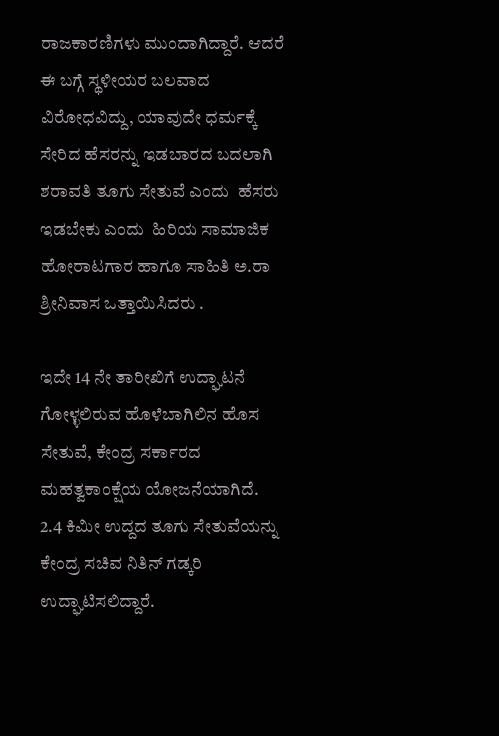ರಾಜಕಾರಣಿಗಳು ಮುಂದಾಗಿದ್ದಾರೆ. ಆದರೆ ಈ ಬಗ್ಗೆ ಸ್ಥಳೀಯರ ಬಲವಾದ ವಿರೋಧವಿದ್ದು, ಯಾವುದೇ ಧರ್ಮಕ್ಕೆ ಸೇರಿದ ಹೆಸರನ್ನು ಇಡಬಾರದ ಬದಲಾಗಿ ಶರಾವತಿ ತೂಗು ಸೇತುವೆ ಎಂದು  ಹೆಸರು ಇಡಬೇಕು ಎಂದು  ಹಿರಿಯ ಸಾಮಾಜಿಕ ಹೋರಾಟಗಾರ ಹಾಗೂ ಸಾಹಿತಿ ಅ.ರಾ ಶ್ರೀನಿವಾಸ ಒತ್ತಾಯಿಸಿದರು .

ಇದೇ 14 ನೇ ತಾರೀಖಿಗೆ ಉದ್ಘಾಟನೆ ಗೋಳ್ಳಲಿರುವ ಹೊಳೆಬಾಗಿಲಿನ ಹೊಸ ಸೇತುವೆ, ಕೇಂದ್ರ ಸರ್ಕಾರದ ಮಹತ್ವಕಾಂಕ್ಷೆಯ ಯೋಜನೆಯಾಗಿದೆ.
2.4 ಕಿಮೀ ಉದ್ದದ ತೂಗು ಸೇತುವೆಯನ್ನು ಕೇಂದ್ರ ಸಚಿವ ನಿತಿನ್ ಗಡ್ಕರಿ ಉದ್ಘಾಟಿಸಲಿದ್ದಾರೆ.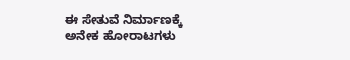ಈ ಸೇತುವೆ ನಿರ್ಮಾಣಕ್ಕೆ ಅನೇಕ ಹೋರಾಟಗಳು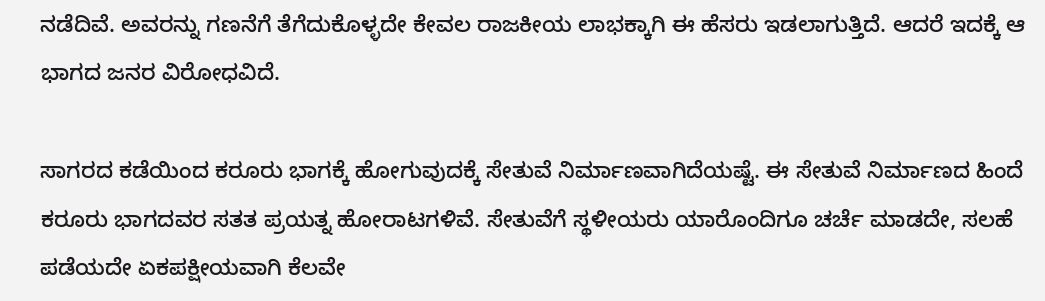ನಡೆದಿವೆ. ಅವರನ್ನು ಗಣನೆಗೆ ತೆಗೆದುಕೊಳ್ಳದೇ ಕೇವಲ ರಾಜಕೀಯ ಲಾಭಕ್ಕಾಗಿ ಈ ಹೆಸರು ಇಡಲಾಗುತ್ತಿದೆ. ಆದರೆ ಇದಕ್ಕೆ ಆ ಭಾಗದ ಜನರ ವಿರೋಧವಿದೆ.

ಸಾಗರದ ಕಡೆಯಿಂದ ಕರೂರು ಭಾಗಕ್ಕೆ ಹೋಗುವುದಕ್ಕೆ ಸೇತುವೆ ನಿರ್ಮಾಣವಾಗಿದೆಯಷ್ಟೆ. ಈ ಸೇತುವೆ ನಿರ್ಮಾಣದ ಹಿಂದೆ ಕರೂರು ಭಾಗದವರ ಸತತ ಪ್ರಯತ್ನ ಹೋರಾಟಗಳಿವೆ. ಸೇತುವೆಗೆ ಸ್ಥಳೀಯರು ಯಾರೊಂದಿಗೂ ಚರ್ಚೆ ಮಾಡದೇ, ಸಲಹೆ ಪಡೆಯದೇ ಏಕಪಕ್ಷೀಯವಾಗಿ ಕೆಲವೇ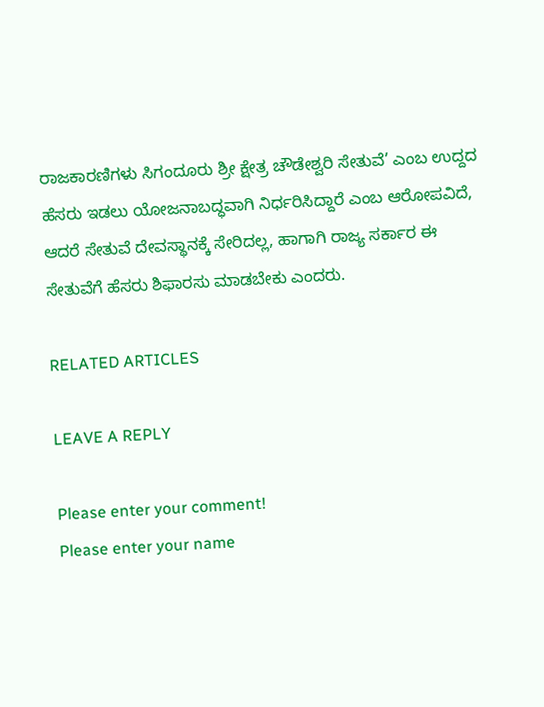ರಾಜಕಾರಣಿಗಳು ಸಿಗಂದೂರು ಶ್ರೀ ಕ್ಷೇತ್ರ ಚೌಡೇಶ್ವರಿ ಸೇತುವೆ’ ಎಂಬ ಉದ್ದದ ಹೆಸರು ಇಡಲು ಯೋಜನಾಬದ್ಧವಾಗಿ ನಿರ್ಧರಿಸಿದ್ದಾರೆ ಎಂಬ ಆರೋಪವಿದೆ,
ಆದರೆ ಸೇತುವೆ ದೇವಸ್ಥಾನಕ್ಕೆ ಸೇರಿದಲ್ಲ, ಹಾಗಾಗಿ ರಾಜ್ಯ ಸರ್ಕಾರ ಈ ಸೇತುವೆಗೆ ಹೆಸರು ಶಿಫಾರಸು ಮಾಡಬೇಕು ಎಂದರು.

RELATED ARTICLES

LEAVE A REPLY

Please enter your comment!
Please enter your name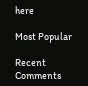here

Most Popular

Recent Comments